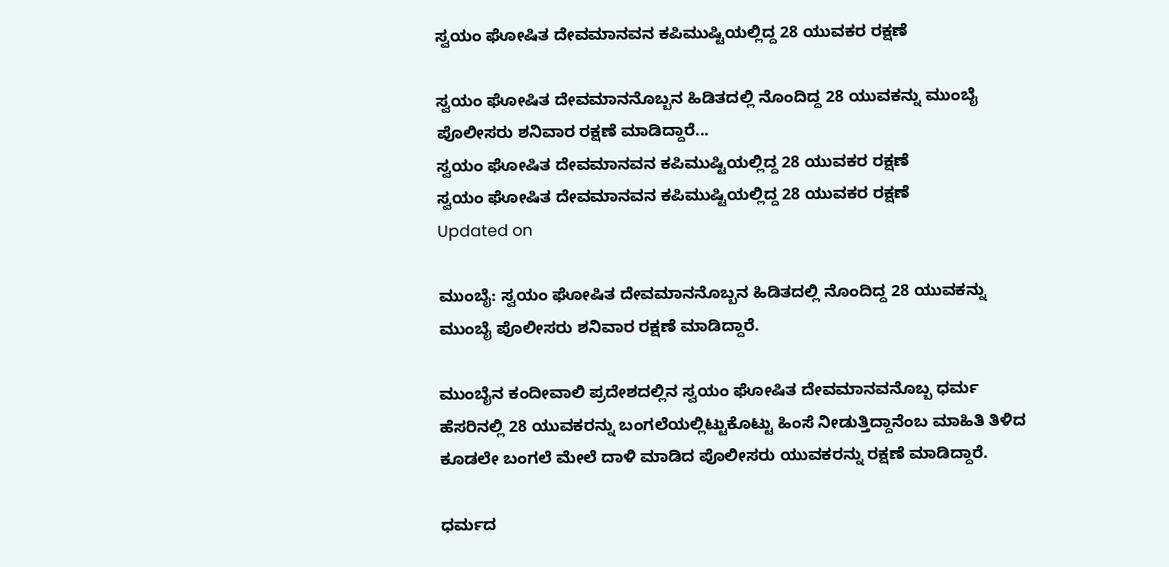ಸ್ವಯಂ ಘೋಷಿತ ದೇವಮಾನವನ ಕಪಿಮುಷ್ಟಿಯಲ್ಲಿದ್ದ 28 ಯುವಕರ ರಕ್ಷಣೆ

ಸ್ವಯಂ ಘೋಷಿತ ದೇವಮಾನನೊಬ್ಬನ ಹಿಡಿತದಲ್ಲಿ ನೊಂದಿದ್ದ 28 ಯುವಕನ್ನು ಮುಂಬೈ ಪೊಲೀಸರು ಶನಿವಾರ ರಕ್ಷಣೆ ಮಾಡಿದ್ದಾರೆ...
ಸ್ವಯಂ ಘೋಷಿತ ದೇವಮಾನವನ ಕಪಿಮುಷ್ಟಿಯಲ್ಲಿದ್ದ 28 ಯುವಕರ ರಕ್ಷಣೆ
ಸ್ವಯಂ ಘೋಷಿತ ದೇವಮಾನವನ ಕಪಿಮುಷ್ಟಿಯಲ್ಲಿದ್ದ 28 ಯುವಕರ ರಕ್ಷಣೆ
Updated on

ಮುಂಬೈ: ಸ್ವಯಂ ಘೋಷಿತ ದೇವಮಾನನೊಬ್ಬನ ಹಿಡಿತದಲ್ಲಿ ನೊಂದಿದ್ದ 28 ಯುವಕನ್ನು ಮುಂಬೈ ಪೊಲೀಸರು ಶನಿವಾರ ರಕ್ಷಣೆ ಮಾಡಿದ್ದಾರೆ.

ಮುಂಬೈನ ಕಂದೀವಾಲಿ ಪ್ರದೇಶದಲ್ಲಿನ ಸ್ವಯಂ ಘೋಷಿತ ದೇವಮಾನವನೊಬ್ಬ ಧರ್ಮ ಹೆಸರಿನಲ್ಲಿ 28 ಯುವಕರನ್ನು ಬಂಗಲೆಯಲ್ಲಿಟ್ಟುಕೊಟ್ಟು ಹಿಂಸೆ ನೀಡುತ್ತಿದ್ದಾನೆಂಬ ಮಾಹಿತಿ ತಿಳಿದ ಕೂಡಲೇ ಬಂಗಲೆ ಮೇಲೆ ದಾಳಿ ಮಾಡಿದ ಪೊಲೀಸರು ಯುವಕರನ್ನು ರಕ್ಷಣೆ ಮಾಡಿದ್ದಾರೆ.

ಧರ್ಮದ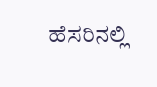ಹೆಸರಿನಲ್ಲಿ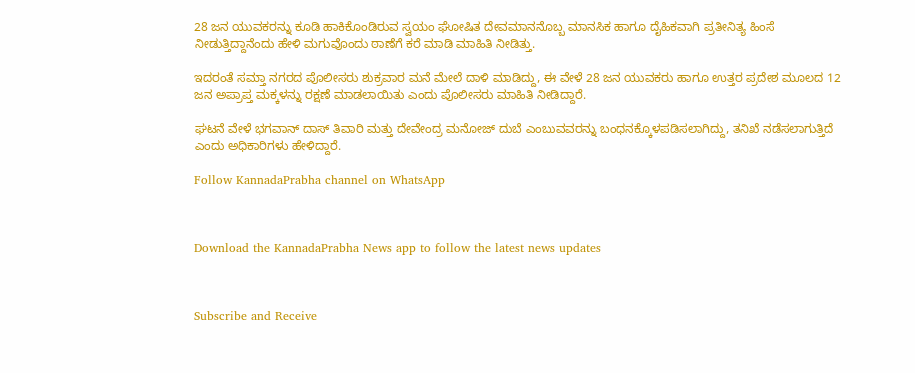28 ಜನ ಯುವಕರನ್ನು ಕೂಡಿ ಹಾಕಿಕೊಂಡಿರುವ ಸ್ವಯಂ ಘೋಷಿತ ದೇವಮಾನನೊಬ್ಬ ಮಾನಸಿಕ ಹಾಗೂ ದೈಹಿಕವಾಗಿ ಪ್ರತೀನಿತ್ಯ ಹಿಂಸೆ ನೀಡುತ್ತಿದ್ದಾನೆಂದು ಹೇಳಿ ಮಗುವೊಂದು ಠಾಣೆಗೆ ಕರೆ ಮಾಡಿ ಮಾಹಿತಿ ನೀಡಿತ್ತು.

ಇದರಂತೆ ಸಮ್ತಾ ನಗರದ ಪೊಲೀಸರು ಶುಕ್ರವಾರ ಮನೆ ಮೇಲೆ ದಾಳಿ ಮಾಡಿದ್ದು, ಈ ವೇಳೆ 28 ಜನ ಯುವಕರು ಹಾಗೂ ಉತ್ತರ ಪ್ರದೇಶ ಮೂಲದ 12 ಜನ ಅಪ್ರಾಪ್ತ ಮಕ್ಕಳನ್ನು ರಕ್ಷಣೆ ಮಾಡಲಾಯಿತು ಎಂದು ಪೊಲೀಸರು ಮಾಹಿತಿ ನೀಡಿದ್ದಾರೆ.

ಘಟನೆ ವೇಳೆ ಭಗವಾನ್ ದಾಸ್ ತಿವಾರಿ ಮತ್ತು ದೇವೇಂದ್ರ ಮನೋಜ್ ದುಬೆ ಎಂಬುವವರನ್ನು ಬಂಧನಕ್ಕೊಳಪಡಿಸಲಾಗಿದ್ದು, ತನಿಖೆ ನಡೆಸಲಾಗುತ್ತಿದೆ ಎಂದು ಅಧಿಕಾರಿಗಳು ಹೇಳಿದ್ದಾರೆ.

Follow KannadaPrabha channel on WhatsApp



Download the KannadaPrabha News app to follow the latest news updates



Subscribe and Receive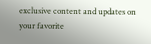exclusive content and updates on your favorite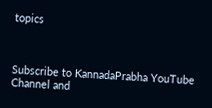topics



Subscribe to KannadaPrabha YouTube Channel and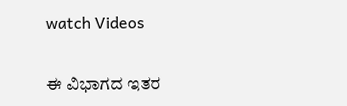watch Videos

ಈ ವಿಭಾಗದ ಇತರ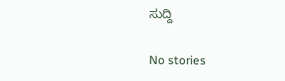ಸುದ್ದಿ

No stories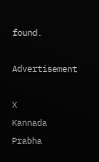found.

Advertisement

X
Kannada Prabha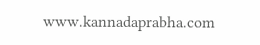www.kannadaprabha.com